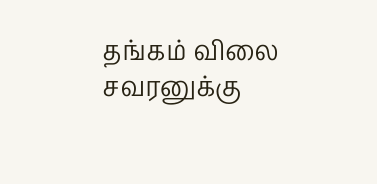தங்கம் விலை சவரனுக்கு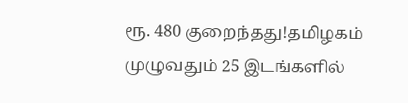ரூ. 480 குறைந்தது!தமிழகம் முழுவதும் 25 இடங்களில்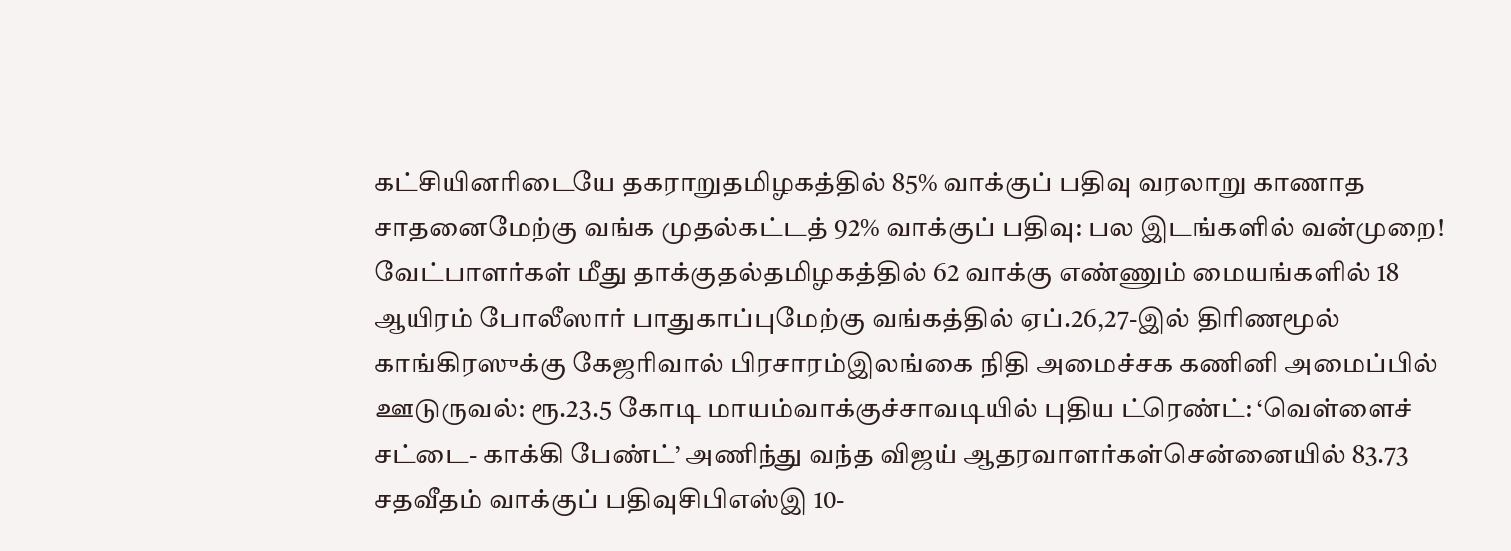கட்சியினரிடையே தகராறுதமிழகத்தில் 85% வாக்குப் பதிவு வரலாறு காணாத சாதனைமேற்கு வங்க முதல்கட்டத் 92% வாக்குப் பதிவு: பல இடங்களில் வன்முறை! வேட்பாளர்கள் மீது தாக்குதல்தமிழகத்தில் 62 வாக்கு எண்ணும் மையங்களில் 18 ஆயிரம் போலீஸார் பாதுகாப்புமேற்கு வங்கத்தில் ஏப்.26,27-இல் திரிணமூல் காங்கிரஸுக்கு கேஜரிவால் பிரசாரம்இலங்கை நிதி அமைச்சக கணினி அமைப்பில் ஊடுருவல்: ரூ.23.5 கோடி மாயம்வாக்குச்சாவடியில் புதிய ட்ரெண்ட்: ‘வெள்ளைச் சட்டை- காக்கி பேண்ட்’ அணிந்து வந்த விஜய் ஆதரவாளர்கள்சென்னையில் 83.73 சதவீதம் வாக்குப் பதிவுசிபிஎஸ்இ 10-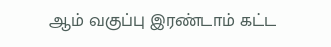ஆம் வகுப்பு இரண்டாம் கட்ட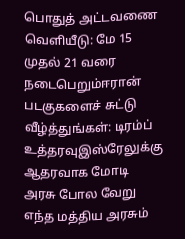பொதுத் அட்டவணை வெளியீடு: மே 15 முதல் 21 வரை நடைபெறும்ஈரான் படகுகளைச் சுட்டு வீழ்த்துங்கள்: டிரம்ப் உத்தரவுஇஸ்ரேலுக்கு ஆதரவாக மோடி அரசு போல வேறு எந்த மத்திய அரசும்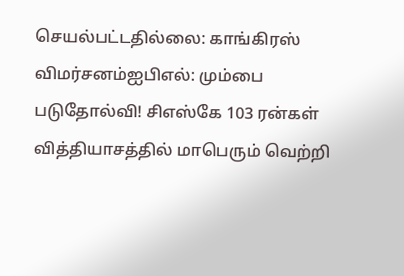செயல்பட்டதில்லை: காங்கிரஸ் விமர்சனம்ஐபிஎல்: மும்பை படுதோல்வி! சிஎஸ்கே 103 ரன்கள் வித்தியாசத்தில் மாபெரும் வெற்றி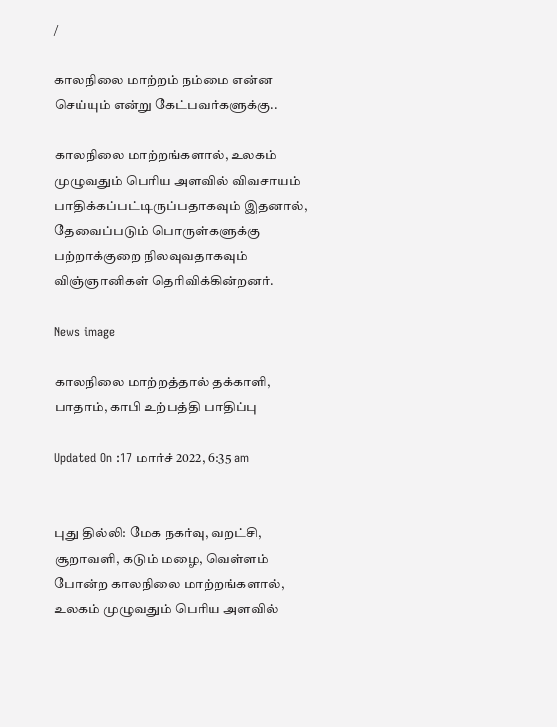/

காலநிலை மாற்றம் நம்மை என்ன செய்யும் என்று கேட்பவர்களுக்கு..

காலநிலை மாற்றங்களால், உலகம் முழுவதும் பெரிய அளவில் விவசாயம் பாதிக்கப்பட்டிருப்பதாகவும் இதனால், தேவைப்படும் பொருள்களுக்கு பற்றாக்குறை நிலவுவதாகவும் விஞ்ஞானிகள் தெரிவிக்கின்றனர்.

News image

காலநிலை மாற்றத்தால் தக்காளி, பாதாம், காபி உற்பத்தி பாதிப்பு

Updated On :17 மார்ச் 2022, 6:35 am


புது தில்லி: மேக நகர்வு, வறட்சி, சூறாவளி, கடும் மழை, வெள்ளம் போன்ற காலநிலை மாற்றங்களால், உலகம் முழுவதும் பெரிய அளவில்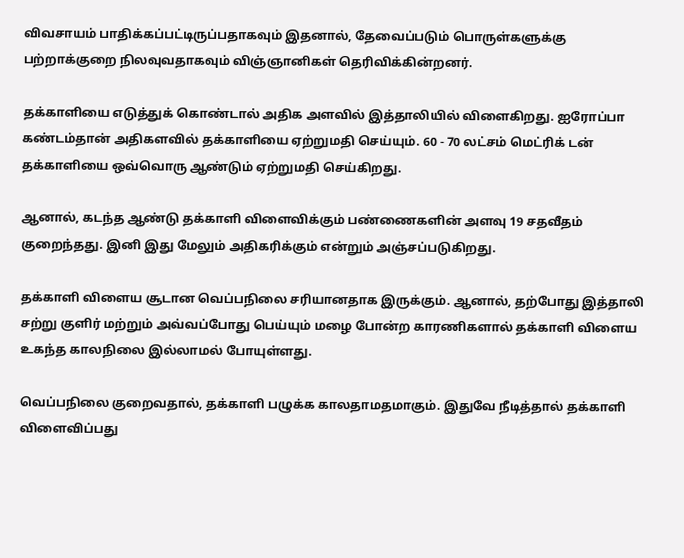விவசாயம் பாதிக்கப்பட்டிருப்பதாகவும் இதனால், தேவைப்படும் பொருள்களுக்கு பற்றாக்குறை நிலவுவதாகவும் விஞ்ஞானிகள் தெரிவிக்கின்றனர்.

தக்காளியை எடுத்துக் கொண்டால் அதிக அளவில் இத்தாலியில் விளைகிறது. ஐரோப்பா கண்டம்தான் அதிகளவில் தக்காளியை ஏற்றுமதி செய்யும். 60 - 70 லட்சம் மெட்ரிக் டன் தக்காளியை ஒவ்வொரு ஆண்டும் ஏற்றுமதி செய்கிறது.

ஆனால், கடந்த ஆண்டு தக்காளி விளைவிக்கும் பண்ணைகளின் அளவு 19 சதவீதம் குறைந்தது. இனி இது மேலும் அதிகரிக்கும் என்றும் அஞ்சப்படுகிறது.

தக்காளி விளைய சூடான வெப்பநிலை சரியானதாக இருக்கும். ஆனால், தற்போது இத்தாலி சற்று குளிர் மற்றும் அவ்வப்போது பெய்யும் மழை போன்ற காரணிகளால் தக்காளி விளைய உகந்த காலநிலை இல்லாமல் போயுள்ளது.

வெப்பநிலை குறைவதால், தக்காளி பழுக்க காலதாமதமாகும். இதுவே நீடித்தால் தக்காளி விளைவிப்பது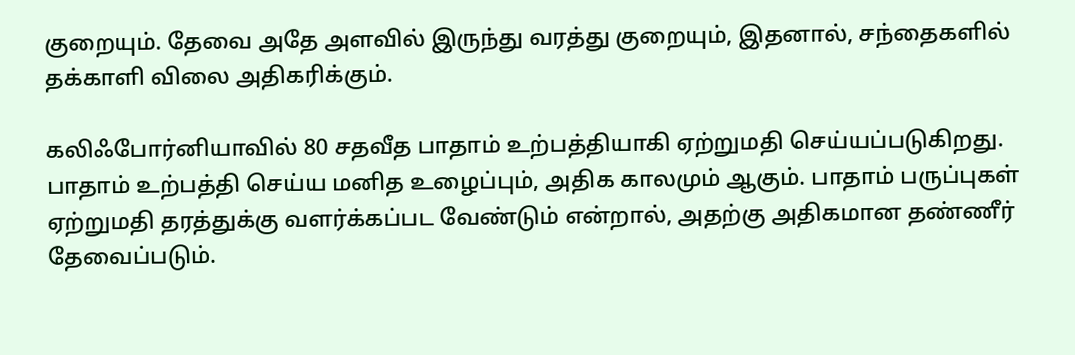குறையும். தேவை அதே அளவில் இருந்து வரத்து குறையும், இதனால், சந்தைகளில் தக்காளி விலை அதிகரிக்கும்.

கலிஃபோர்னியாவில் 80 சதவீத பாதாம் உற்பத்தியாகி ஏற்றுமதி செய்யப்படுகிறது. பாதாம் உற்பத்தி செய்ய மனித உழைப்பும், அதிக காலமும் ஆகும். பாதாம் பருப்புகள் ஏற்றுமதி தரத்துக்கு வளர்க்கப்பட வேண்டும் என்றால், அதற்கு அதிகமான தண்ணீர் தேவைப்படும்.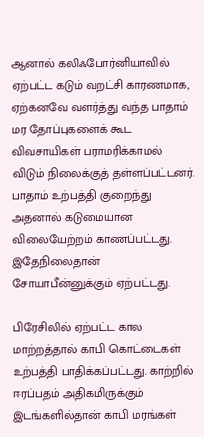ஆனால் கலிஃபோர்னியாவில் ஏற்பட்ட கடும் வறட்சி காரணமாக, ஏற்கனவே வளர்த்து வந்த பாதாம் மர தோப்புகளைக் கூட விவசாயிகள் பராமரிக்காமல் விடும் நிலைக்குத் தள்ளப்பட்டனர். பாதாம் உற்பத்தி குறைந்து அதனால் கடுமையான விலையேற்றம் காணப்பட்டது. இதேநிலைதான் சோயாபீன்னுக்கும் ஏற்பட்டது.

பிரேசிலில் ஏற்பட்ட கால மாற்றத்தால் காபி கொட்டைகள் உற்பத்தி பாதிக்கப்பட்டது. காற்றில் ஈரப்பதம் அதிகமிருக்கும் இடங்களில்தான் காபி மரங்கள்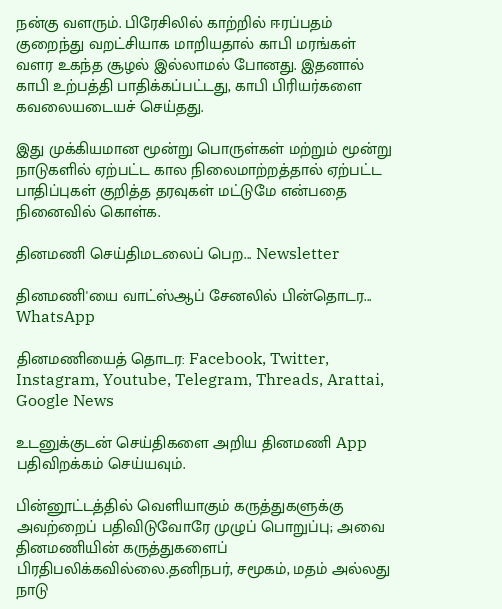நன்கு வளரும். பிரேசிலில் காற்றில் ஈரப்பதம் குறைந்து வறட்சியாக மாறியதால் காபி மரங்கள் வளர உகந்த சூழல் இல்லாமல் போனது. இதனால் காபி உற்பத்தி பாதிக்கப்பட்டது, காபி பிரியர்களை கவலையடையச் செய்தது.

இது முக்கியமான மூன்று பொருள்கள் மற்றும் மூன்று நாடுகளில் ஏற்பட்ட கால நிலைமாற்றத்தால் ஏற்பட்ட பாதிப்புகள் குறித்த தரவுகள் மட்டுமே என்பதை நினைவில் கொள்க.

தினமணி செய்திமடலைப் பெற... Newsletter

தினமணி'யை வாட்ஸ்ஆப் சேனலில் பின்தொடர... WhatsApp

தினமணியைத் தொடர: Facebook, Twitter, Instagram, Youtube, Telegram, Threads, Arattai, Google News

உடனுக்குடன் செய்திகளை அறிய தினமணி App பதிவிறக்கம் செய்யவும்.

பின்னூட்டத்தில் வெளியாகும் கருத்துகளுக்கு அவற்றைப் பதிவிடுவோரே முழுப் பொறுப்பு; அவை தினமணியின் கருத்துகளைப் பிரதிபலிக்கவில்லை.தனிநபர், சமூகம், மதம் அல்லது நாடு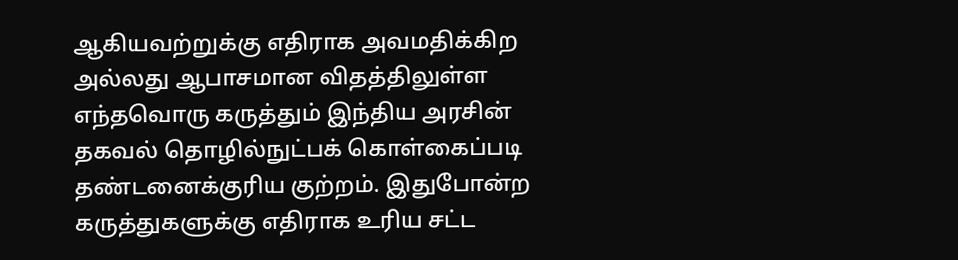ஆகியவற்றுக்கு எதிராக அவமதிக்கிற அல்லது ஆபாசமான விதத்திலுள்ள எந்தவொரு கருத்தும் இந்திய அரசின் தகவல் தொழில்நுட்பக் கொள்கைப்படி தண்டனைக்குரிய குற்றம். இதுபோன்ற கருத்துகளுக்கு எதிராக உரிய சட்ட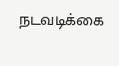நடவடிக்கை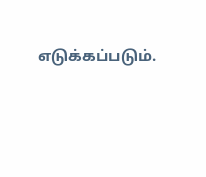எடுக்கப்படும்.